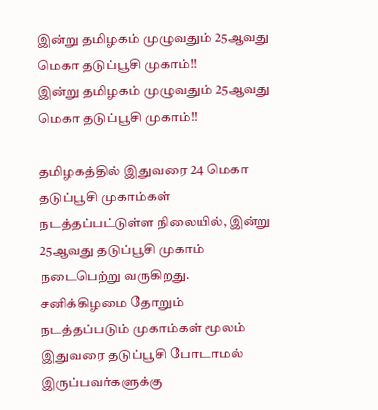இன்று தமிழகம் முழுவதும் 25ஆவது மெகா தடுப்பூசி முகாம்!!
இன்று தமிழகம் முழுவதும் 25ஆவது மெகா தடுப்பூசி முகாம்!!

தமிழகத்தில் இதுவரை 24 மெகா தடுப்பூசி முகாம்கள் நடத்தப்பட்டுள்ள நிலையில், இன்று 25ஆவது தடுப்பூசி முகாம் நடைபெற்று வருகிறது. சனிக்கிழமை தோறும் நடத்தப்படும் முகாம்கள் மூலம் இதுவரை தடுப்பூசி போடாமல் இருப்பவர்களுக்கு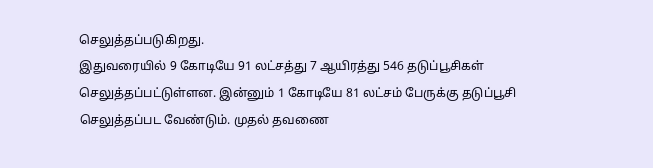செலுத்தப்படுகிறது.
இதுவரையில் 9 கோடியே 91 லட்சத்து 7 ஆயிரத்து 546 தடுப்பூசிகள் செலுத்தப்பட்டுள்ளன. இன்னும் 1 கோடியே 81 லட்சம் பேருக்கு தடுப்பூசி செலுத்தப்பட வேண்டும். முதல் தவணை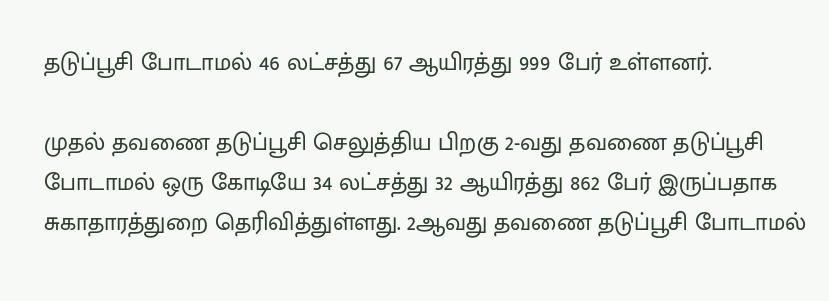தடுப்பூசி போடாமல் 46 லட்சத்து 67 ஆயிரத்து 999 பேர் உள்ளனர்.

முதல் தவணை தடுப்பூசி செலுத்திய பிறகு 2-வது தவணை தடுப்பூசி போடாமல் ஒரு கோடியே 34 லட்சத்து 32 ஆயிரத்து 862 பேர் இருப்பதாக சுகாதாரத்துறை தெரிவித்துள்ளது. 2ஆவது தவணை தடுப்பூசி போடாமல்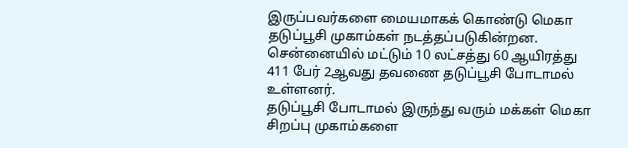இருப்பவர்களை மையமாகக் கொண்டு மெகா தடுப்பூசி முகாம்கள் நடத்தப்படுகின்றன.
சென்னையில் மட்டும் 10 லட்சத்து 60 ஆயிரத்து 411 பேர் 2ஆவது தவணை தடுப்பூசி போடாமல் உள்ளனர்.
தடுப்பூசி போடாமல் இருந்து வரும் மக்கள் மெகா சிறப்பு முகாம்களை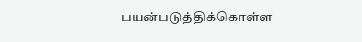பயன்படுத்திக்கொள்ள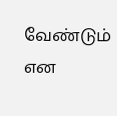வேண்டும் என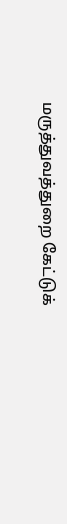மருத்துவத்துறை கேட்டுக்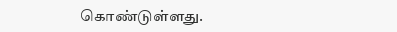கொண்டுள்ளது.